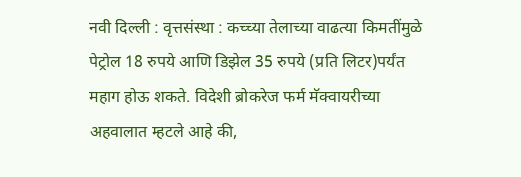नवी दिल्ली : वृत्तसंस्था : कच्च्या तेलाच्या वाढत्या किमतींमुळे पेट्रोल 18 रुपये आणि डिझेल 35 रुपये (प्रति लिटर)पर्यंत महाग होऊ शकते. विदेशी ब्रोकरेज फर्म मॅक्वायरीच्या अहवालात म्हटले आहे की,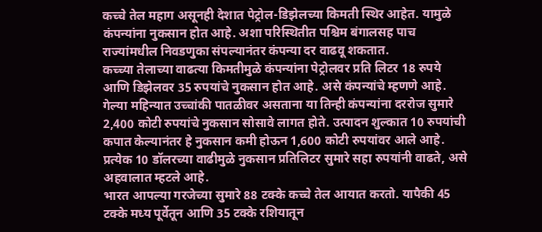कच्चे तेल महाग असूनही देशात पेट्रोल-डिझेलच्या किमती स्थिर आहेत. यामुळे कंपन्यांना नुकसान होत आहे. अशा परिस्थितीत पश्चिम बंगालसह पाच राज्यांमधील निवडणुका संपल्यानंतर कंपन्या दर वाढवू शकतात.
कच्च्या तेलाच्या वाढत्या किमतीमुळे कंपन्यांना पेट्रोलवर प्रति लिटर 18 रुपये आणि डिझेलवर 35 रुपयांचे नुकसान होत आहे. असे कंपन्यांचे म्हणणे आहे. गेल्या महिन्यात उच्चांकी पातळीवर असताना या तिन्ही कंपन्यांना दररोज सुमारे 2,400 कोटी रुपयांचे नुकसान सोसावे लागत होते. उत्पादन शुल्कात 10 रुपयांची कपात केल्यानंतर हे नुकसान कमी होऊन 1,600 कोटी रुपयांवर आले आहे. प्रत्येक 10 डॉलरच्या वाढीमुळे नुकसान प्रतिलिटर सुमारे सहा रुपयांनी वाढते, असे अहवालात म्हटले आहे.
भारत आपल्या गरजेच्या सुमारे 88 टक्के कच्चे तेल आयात करतो. यापैकी 45 टक्के मध्य पूर्वेतून आणि 35 टक्के रशियातून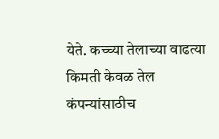येते. कच्च्या तेलाच्या वाढत्या किमती केवळ तेल कंपन्यांसाठीच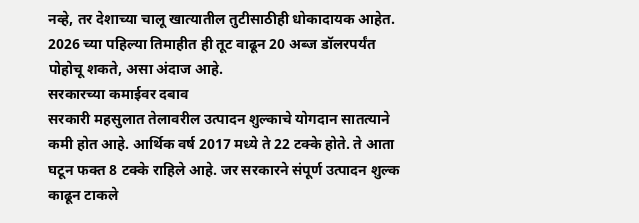नव्हे, तर देशाच्या चालू खात्यातील तुटीसाठीही धोकादायक आहेत. 2026 च्या पहिल्या तिमाहीत ही तूट वाढून 20 अब्ज डॉलरपर्यंत पोहोचू शकते, असा अंदाज आहे.
सरकारच्या कमाईवर दबाव
सरकारी महसुलात तेलावरील उत्पादन शुल्काचे योगदान सातत्याने कमी होत आहे. आर्थिक वर्ष 2017 मध्ये ते 22 टक्के होते. ते आता घटून फक्त 8 टक्के राहिले आहे. जर सरकारने संपूर्ण उत्पादन शुल्क काढून टाकले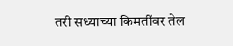तरी सध्याच्या किमतींवर तेल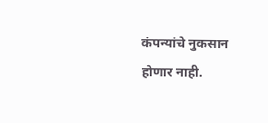कंपन्यांचे नुकसान होणार नाही.